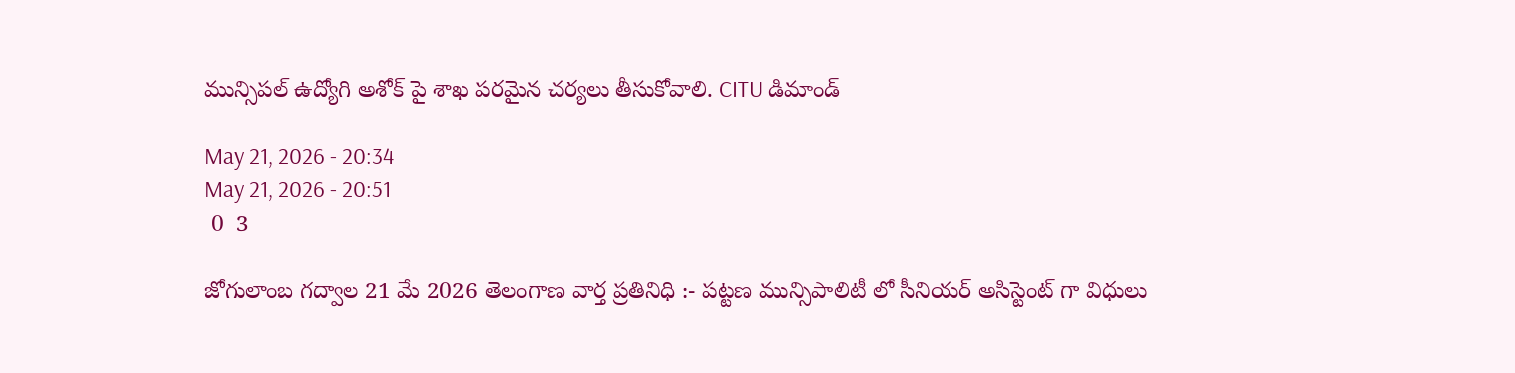మున్సిపల్ ఉద్యోగి అశోక్ పై శాఖ పరమైన చర్యలు తీసుకోవాలి. CITU డిమాండ్

May 21, 2026 - 20:34
May 21, 2026 - 20:51
 0  3

జోగులాంబ గద్వాల 21 మే 2026 తెలంగాణ వార్త ప్రతినిధి :- పట్టణ మున్సిపాలిటీ లో సీనియర్ అసిస్టెంట్ గా విధులు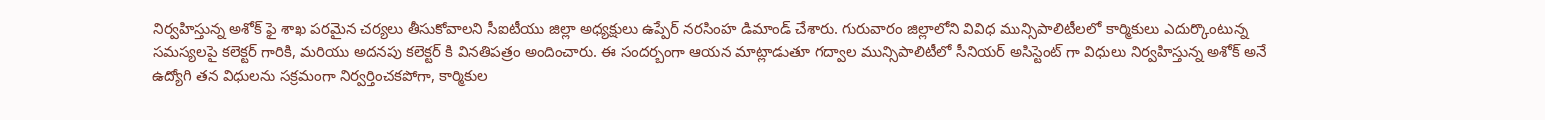నిర్వహిస్తున్న అశోక్ ఫై శాఖ పరమైన చర్యలు తీసుకోవాలని సీఐటీయు జిల్లా అధ్యక్షులు ఉప్పేర్ నరసింహ డిమాండ్ చేశారు. గురువారం జిల్లాలోని వివిధ మున్సిపాలిటీలలో కార్మికులు ఎదుర్కొంటున్న సమస్యలపై కలెక్టర్ గారికి, మరియు అదనపు కలెక్టర్ కి వినతిపత్రం అందించారు. ఈ సందర్బంగా ఆయన మాట్లాడుతూ గద్వాల మున్సిపాలిటీలో సీనియర్ అసిస్టెంట్ గా విధులు నిర్వహిస్తున్న అశోక్ అనే ఉద్యోగి తన విధులను సక్రమంగా నిర్వర్తించకపోగా, కార్మికుల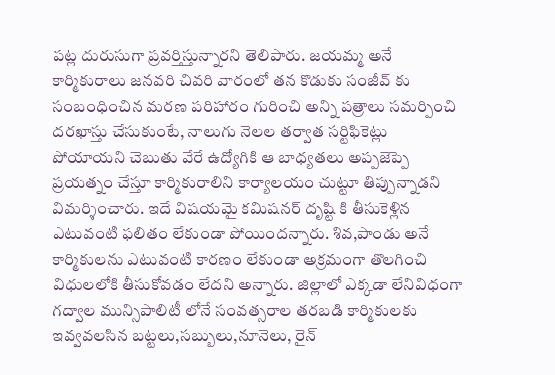పట్ల దురుసుగా ప్రవర్తిస్తున్నారని తెలిపారు. జయమ్మ అనే కార్మికురాలు జనవరి చివరి వారంలో తన కొడుకు సంజీవ్ కు సంబంధించిన మరణ పరిహారం గురించి అన్ని పత్రాలు సమర్పించి దరఖాస్తు చేసుకుంటే, నాలుగు నెలల తర్వాత సర్టిఫికెట్లు పోయాయని చెబుతు వేరే ఉద్యోగికి ఆ బాధ్యతలు అప్పజెప్పె ప్రయత్నం చేస్తూ కార్మికురాలిని కార్యాలయం చుట్టూ తిప్పున్నాడని విమర్శించారు. ఇదే విషయమై కమిషనర్ దృష్టి కి తీసుకెళ్లిన ఎటువంటి ఫలితం లేకుండా పోయిందన్నారు. శివ,పాండు అనే కార్మికులను ఎటువంటి కారణం లేకుండా అక్రమంగా తొలగించి విధులలోకి తీసుకోవడం లేదని అన్నారు. జిల్లాలో ఎక్కడా లేనివిధంగా గద్వాల మున్సిపాలిటీ లోనే సంవత్సరాల తరబడి కార్మికులకు ఇవ్వవలసిన బట్టలు,సబ్బులు,నూనెలు, రైన్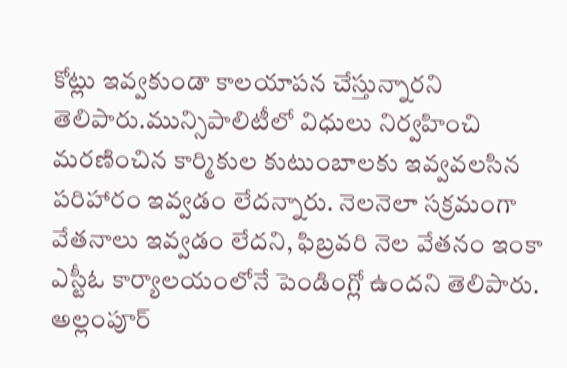కోట్లు ఇవ్వకుండా కాలయాపన చేస్తున్నారని తెలిపారు.మున్సిపాలిటీలో విధులు నిర్వహించి మరణించిన కార్మికుల కుటుంబాలకు ఇవ్వవలసిన పరిహారం ఇవ్వడం లేదన్నారు. నెలనెలా సక్రమంగా వేతనాలు ఇవ్వడం లేదని, ఫిబ్రవరి నెల వేతనం ఇంకా ఎస్టీఓ కార్యాలయంలోనే పెండింగ్లో ఉందని తెలిపారు. అల్లంపూర్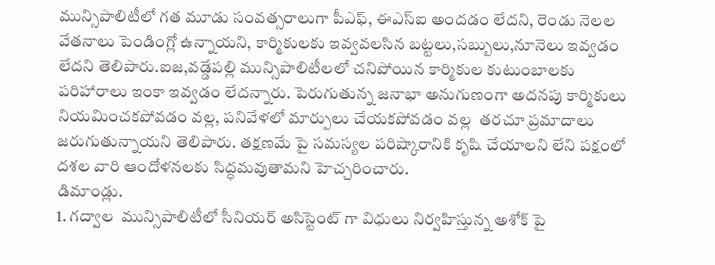మున్సిపాలిటీలో గత మూడు సంవత్సరాలుగా పీఎఫ్, ఈఎస్ఐ అందడం లేదని, రెండు నెలల  వేతనాలు పెండింగ్లో ఉన్నాయని, కార్మికులకు ఇవ్వవలసిన బట్టలు,సబ్బులు,నూనెలు ఇవ్వడం లేదని తెలిపారు.ఐజ,వడ్డేపల్లి మున్సిపాలిటీలలో చనిపోయిన కార్మికుల కుటుంబాలకు పరిహారాలు ఇంకా ఇవ్వడం లేదన్నారు. పెరుగుతున్న జనాభా అనుగుణంగా అదనపు కార్మికులు నియమించకపోవడం వల్ల, పనివేళలో మార్పులు చేయకపోవడం వల్ల  తరచూ ప్రమాదాలు జరుగుతున్నాయని తెలిపారు. తక్షణమే పై సమస్యల పరిష్కారానికి కృషి చేయాలని లేని పక్షంలో దశల వారి ఆందోళనలకు సిద్ధమవుతామని హెచ్చరించారు.
డిమాండ్లు.
1. గద్వాల  మున్సిపాలిటీలో సీనియర్ అసిస్టెంట్ గా విధులు నిర్వహిస్తున్న అశోక్ పై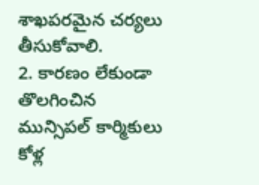శాఖపరమైన చర్యలు తీసుకోవాలి.
2. కారణం లేకుండా తొలగించిన  మున్సిపల్ కార్మికులు కోళ్ల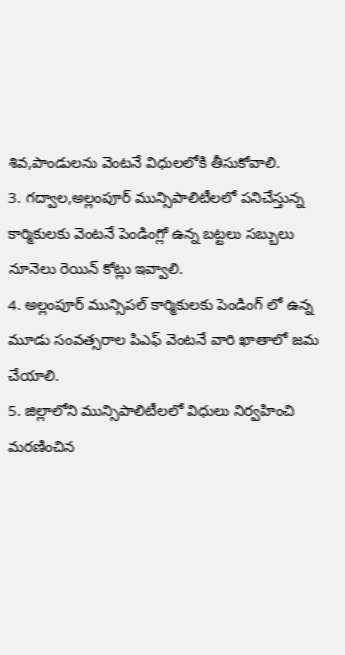శివ,పాండులను వెంటనే విధులలోకి తీసుకోవాలి.
3. గద్వాల,అల్లంపూర్ మున్సిపాలిటీలలో పనిచేస్తున్న కార్మికులకు వెంటనే పెండింగ్లో ఉన్న బట్టలు సబ్బులు నూనెలు రెయిన్ కోట్లు ఇవ్వాలి.
4. అల్లంపూర్ మున్సిపల్ కార్మికులకు పెండింగ్ లో ఉన్న మూడు సంవత్సరాల పిఎఫ్ వెంటనే వారి ఖాతాలో జమ చేయాలి.
5. జిల్లాలోని మున్సిపాలిటీలలో విధులు నిర్వహించి మరణించిన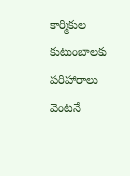కార్మికుల కుటుంబాలకు పరిహారాలు వెంటనే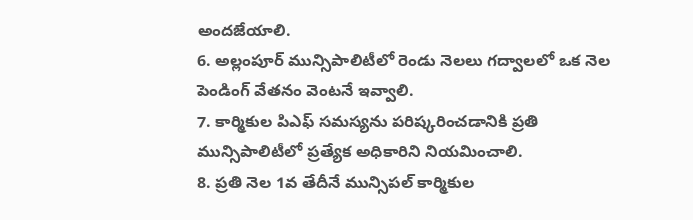అందజేయాలి.
6. అల్లంపూర్ మున్సిపాలిటీలో రెండు నెలలు గద్వాలలో ఒక నెల పెండింగ్ వేతనం వెంటనే ఇవ్వాలి.
7. కార్మికుల పిఎఫ్ సమస్యను పరిష్కరించడానికి ప్రతి మున్సిపాలిటీలో ప్రత్యేక అధికారిని నియమించాలి.
8. ప్రతి నెల 1వ తేదీనే మున్సిపల్ కార్మికుల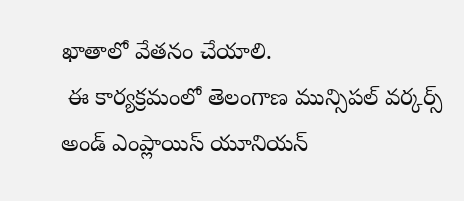ఖాతాలో వేతనం చేయాలి.
 ఈ కార్యక్రమంలో తెలంగాణ మున్సిపల్ వర్కర్స్ అండ్ ఎంప్లాయిస్ యూనియన్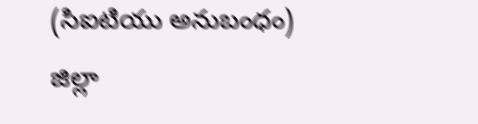(సిఐటియు అనుబంధం) జిల్లా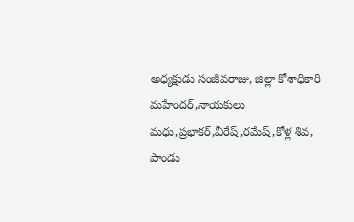అధ్యక్షుడు సంజీవరాజు, జిల్లా కోశాధికారి మహేందర్,నాయకులు మధు,ప్రభాకర్,వీరేష్,రమేష్,కోళ్ల శివ, పాండు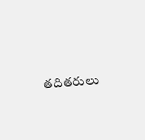తదితరులు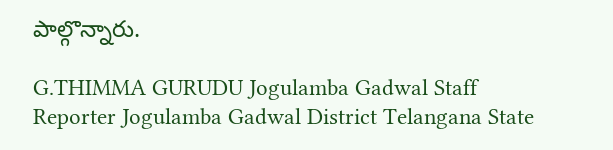పాల్గొన్నారు.

G.THIMMA GURUDU Jogulamba Gadwal Staff Reporter Jogulamba Gadwal District Telangana State